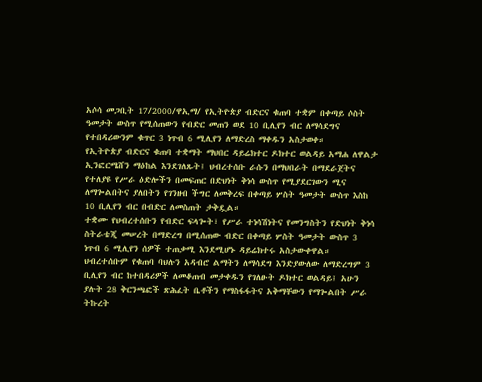አሶሳ መጋቢት 17/2000/ዋኢማ/ የኢትዮጵያ ብድርና ቁጠባ ተቋም በቀጣይ ሶስት ዓመታት ውስጥ የሚሰጠውን የብድር መጠን ወደ 10 ቢሊየን ብር ለማሳደግና የተበዳሪውንም ቁጥር 3 ነጥብ 6 ሚሊየን ለማድረስ ማቀዱን አስታወቀ።
የኢትዮጵያ ብድርና ቁጠባ ተቋማት ማህበር ዳይሬክተር ዶክተር ወልዳይ አማሐ ለዋልታ ኢንፎርሜሸን ማዕከል እንደገለጹት፤ ህብረተሰቡ ራሱን በማህበራት በማደራጀትና የተለያዩ የሥራ ዕድሎችን በመፍጠር በድህነት ቅነሳ ውስጥ የሚያደርገውን ሚና ለማጐልበትና ያለበትን የገንዘብ ችግር ለመቅረፍ በቀጣይ ሦስት ዓመታት ውስጥ እስከ 10 ቢሊየን ብር በብድር ለመስጠት ታቅዷል።
ተቋሙ የህብረተሰቡን የብድር ፍላጐት፣ የሥራ ተነሳሽነትና የመንግስትን የድህነት ቅነሳ ስትራቴጂ መሠረት በማድረግ በሚሰጠው ብድር በቀጣይ ሦስት ዓመታት ውስጥ 3 ነጥብ 6 ሚሊየን ሰዎች ተጠቃሚ እንደሚሆኑ ዳይሬክተሩ አስታውቀዋል።
ህብረተሰቡም የቁጠባ ባህሉን አዳብሮ ልማትን ለማሳደግ እንድያውለው ለማድረግም 3 ቢሊየን ብር ከተበዳሪዎች ለመቆጠብ መታቀዱን የገለፁት ዶክተር ወልዳይ፤ አሁን ያሉት 28 ቅርንጫፎች ጽሕፈት ቤቶችን የማስፋፋትና አቅማቸውን የማጐልበት ሥራ ትኩረት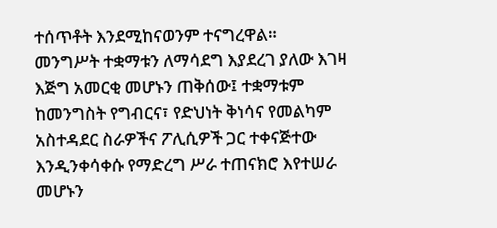ተሰጥቶት እንደሚከናወንም ተናግረዋል።
መንግሥት ተቋማቱን ለማሳደግ እያደረገ ያለው እገዛ እጅግ አመርቂ መሆኑን ጠቅሰው፤ ተቋማቱም ከመንግስት የግብርና፣ የድህነት ቅነሳና የመልካም አስተዳደር ስራዎችና ፖሊሲዎች ጋር ተቀናጅተው እንዲንቀሳቀሱ የማድረግ ሥራ ተጠናክሮ እየተሠራ መሆኑን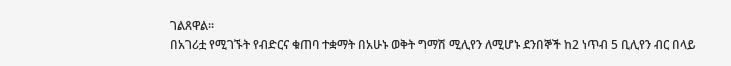ገልጸዋል።
በአገሪቷ የሚገኙት የብድርና ቁጠባ ተቋማት በአሁኑ ወቅት ግማሽ ሚሊየን ለሚሆኑ ደንበኞች ከ2 ነጥብ 5 ቢሊየን ብር በላይ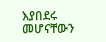እያበደሩ መሆናቸውን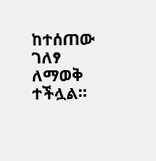ከተሰጠው ገለፃ ለማወቅ ተችሏል።